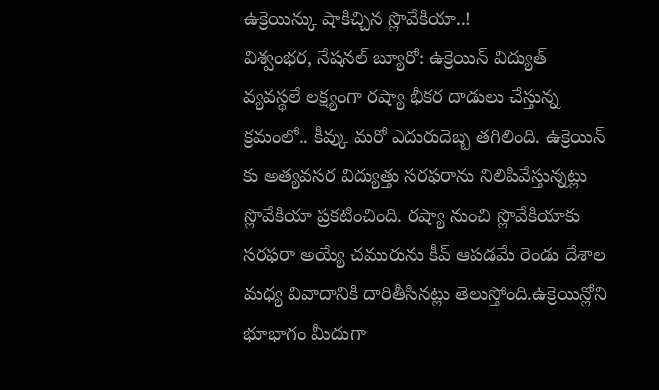ఉక్రెయిన్కు షాకిచ్చిన స్లొవేకియా..!
విశ్వంభర, నేషనల్ బ్యూరో: ఉక్రెయిన్ విద్యుత్ వ్యవస్థలే లక్ష్యంగా రష్యా భీకర దాడులు చేస్తున్న క్రమంలో.. కీవ్కు మరో ఎదురుదెబ్బ తగిలింది. ఉక్రెయిన్ కు అత్యవసర విద్యుత్తు సరఫరాను నిలిపివేస్తున్నట్లు స్లొవేకియా ప్రకటించింది. రష్యా నుంచి స్లొవేకియాకు సరఫరా అయ్యే చమురును కీవ్ ఆపడమే రెండు దేశాల మధ్య వివాదానికి దారితీసినట్లు తెలుస్తోంది.ఉక్రెయిన్లోని భూభాగం మీదుగా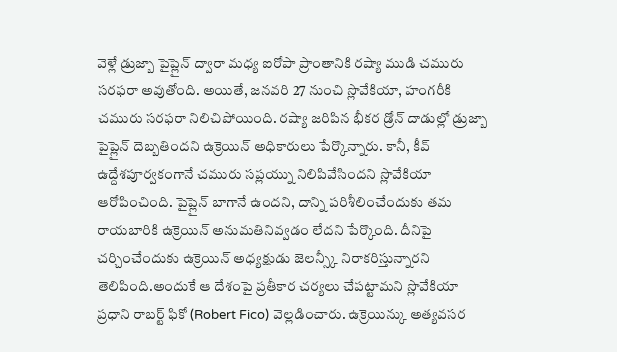వెళ్లే డ్రుజ్బా పైప్లైన్ ద్వారా మధ్య ఐరోపా ప్రాంతానికి రష్యా ముడి చమురు సరఫరా అవుతోంది. అయితే, జనవరి 27 నుంచి స్లొవేకియా, హంగరీకి చమురు సరఫరా నిలిచిపోయింది. రష్యా జరిపిన భీకర డ్రోన్ దాడుల్లో డ్రుజ్బా పైప్లైన్ దెబ్బతిందని ఉక్రెయిన్ అధికారులు పేర్కొన్నారు. కానీ, కీవ్ ఉద్దేశపూర్వకంగానే చమురు సప్లయ్ను నిలిపివేసిందని స్లొవేకియా ఆరోపించింది. పైప్లైన్ బాగానే ఉందని, దాన్ని పరిశీలించేందుకు తమ రాయబారికి ఉక్రెయిన్ అనుమతినివ్వడం లేదని పేర్కొంది. దీనిపై చర్చించేందుకు ఉక్రెయిన్ అధ్యక్షుడు జెలన్స్కీ నిరాకరిస్తున్నారని తెలిపింది.అందుకే ఆ దేశంపై ప్రతీకార చర్యలు చేపట్టామని స్లొవేకియా ప్రధాని రాబర్ట్ ఫికో (Robert Fico) వెల్లడించారు. ఉక్రెయిన్కు అత్యవసర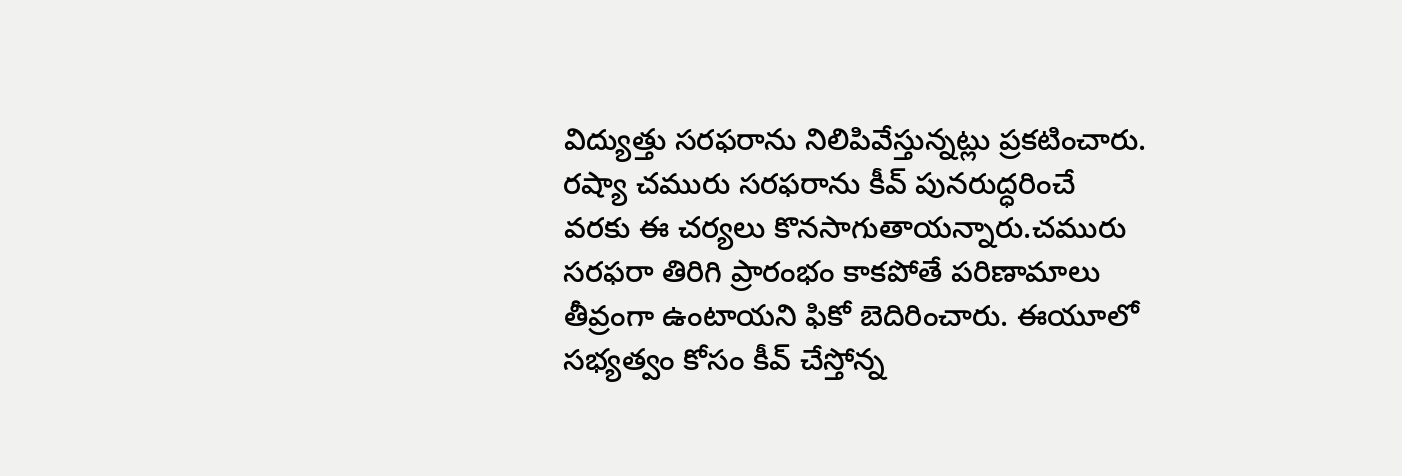విద్యుత్తు సరఫరాను నిలిపివేస్తున్నట్లు ప్రకటించారు. రష్యా చమురు సరఫరాను కీవ్ పునరుద్ధరించే వరకు ఈ చర్యలు కొనసాగుతాయన్నారు.చమురు సరఫరా తిరిగి ప్రారంభం కాకపోతే పరిణామాలు తీవ్రంగా ఉంటాయని ఫికో బెదిరించారు. ఈయూలో సభ్యత్వం కోసం కీవ్ చేస్తోన్న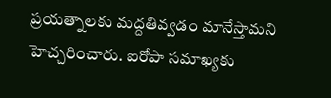ప్రయత్నాలకు మద్దతివ్వడం మానేస్తామని హెచ్చరించారు. ఐరోపా సమాఖ్యకు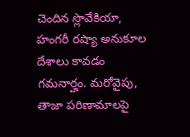చెందిన స్లొవేకియా, హంగరీ రష్యా అనుకూల దేశాలు కావడం గమనార్హం. మరోవైపు, తాజా పరిణామాలపై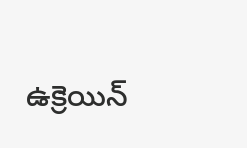ఉక్రెయిన్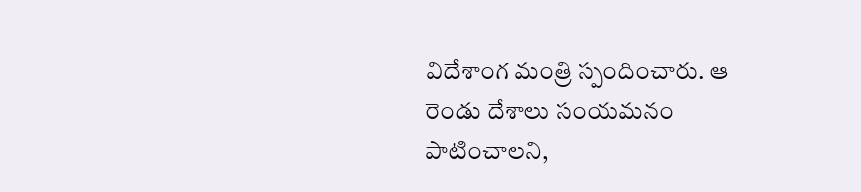విదేశాంగ మంత్రి స్పందించారు. ఆ రెండు దేశాలు సంయమనం పాటించాలని,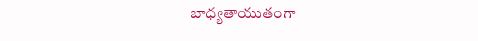బాధ్యతాయుతంగా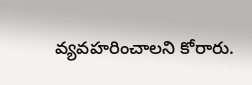వ్యవహరించాలని కోరారు.